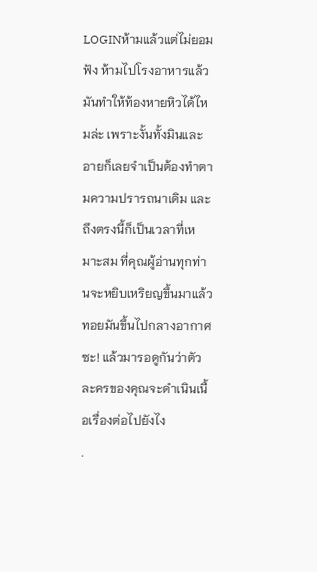LOGINห้ามแล้วแต่ไม่ยอมฟัง ห้ามไปโรงอาหารแล้วมันทำให้ท้องหายหิวได้ไหมล่ะ เพราะงั้นทั้งมินและอายก็เลยจำเป็นต้องทำตามความปรารถนาเดิม และถึงตรงนี้ก็เป็นเวลาที่เหมาะสม ที่คุณผู้อ่านทุกท่านจะหยิบเหริยญขึ้นมาแล้ว ทอยมันขึ้นไปกลางอากาศซะ! แล้วมารอดูกันว่าตัวละครของคุณจะดำเนินเนื้อเรื่องต่อไปยังไง
.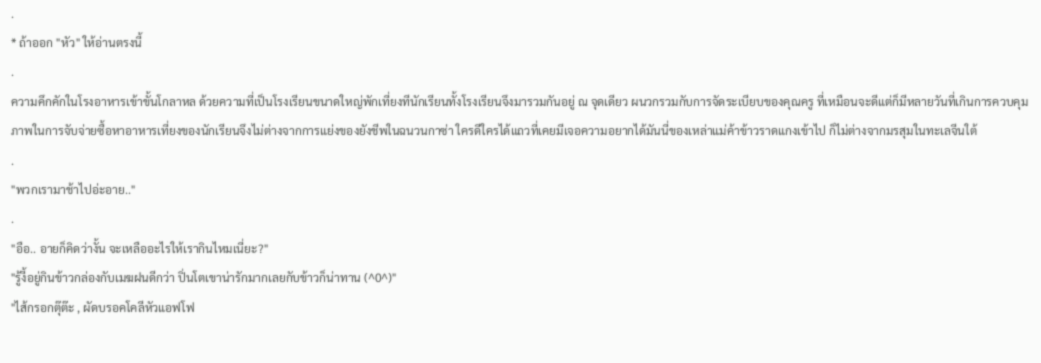.
* ถ้าออก "หัว" ให้อ่านตรงนี้
.
ความคึกคักในโรงอาหารเข้าขั้นโกลาหล ด้วยความที่เป็นโรงเรียนขนาดใหญ่พักเที่ยงทีนักเรียนทั้งโรงเรียนจึงมารวมกันอยู่ ณ จุดเดียว ผนวกรวมกับการจัดระเบียบของคุณครู ที่เหมือนจะดีแต่ก็มีหลายวันที่เกินการควบคุม ภาพในการจับจ่ายซื้อหาอาหารเที่ยงของนักเรียนจึงไม่ต่างจากการแย่งของยังชีพในฉนวนกาซ่า ใครดีใครได้แถวที่เคยมีเจอความอยากได้มันนี่ของเหล่าแม่ค้าข้าวราดแกงเข้าไป ก็ไม่ต่างจากมรสุมในทะเลจีนใต้
.
"พวกเรามาช้าไปอ่ะอาย.."
.
"อือ.. อายก็คิดว่างั้น จะเหลืออะไรให้เรากินไหมเนี่ยะ?"
"รู้งี้อยู่กินข้าวกล่องกับเมฆฝนดีกว่า ปิ่นโตเขาน่ารักมากเลยกับข้าวก็น่าทาน (^0^)"
"ไส้กรอกตุ๊ต๊ะ , ผัดบรอคโคลีหัวแอฟโฟ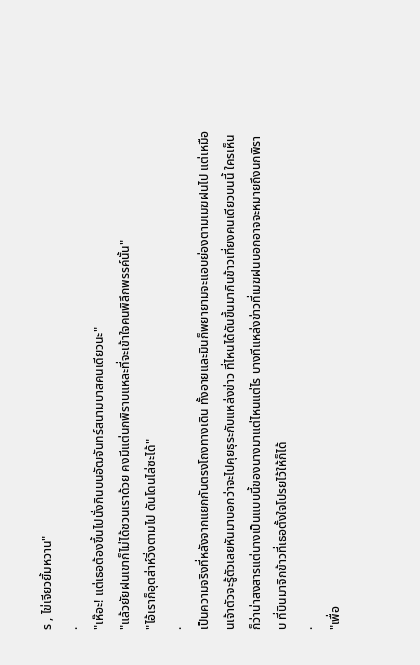ร , ไข่เจียวยิ้มหวาน"
.
"เห๊อะ! แต่เธอต้องขึ้นไปนั่งกินบนอัฒจันทร์สนามบาสคนเดียวนะ"
"แล้วยัยฝนเขาก็ไม่ได้ชวนเราด้วย คงมีแต่นกพิราบแหละที่จะเข้าใจคนพิลึกพรรค์นั้น"
"ไอ้เราก็อุตส่าห์วิ่งตามไป ดันโดนไล่ซะได้"
.
เป็นความจริงที่หลังจากแยกกันตรงโถงทางเดิน ทั้งอายและมินก็พยายามจะแอบย่องตามเมฆฝนไป แต่เหมือนเจ้าตัวจะรู้ตัวเลยหันมาบอกว่าจะไปคุยธุระกับแหล่งข่าว ที่ไหนได้ดันขึ้นมากินข้าวเที่ยงคนเดียวบนนี้ ใครเห็นก็ว่าน่าสงสารแต่นางเป็นแบบนี้ของนางมาแต่ไหนแต่ไร บางทีแหล่งข่าวที่เมฆฝนบอกอาจจะหมายถึงนกพิราบ ที่บินมาจิกข้าวที่เธอตั้งใจโปรยไว้ให้ก็ได้
.
"เพื่อ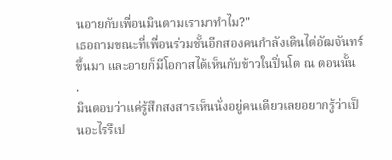นอายกับเพื่อนมินตามเรามาทำไม?"
เธอถามขณะที่เพื่อนร่วมชั้นอีกสองคนกำลังเดินไต่อัฒจันทร์ขึ้นมา และอายก็มีโอกาสได้เห็นกับข้าวในปิ่นโต ณ ตอนนั้น
.
มินตอบว่าแค่รู้สึกสงสารเห็นนั่งอยู่คนเดียวเลยอยากรู้ว่าเป็นอะไรรึเป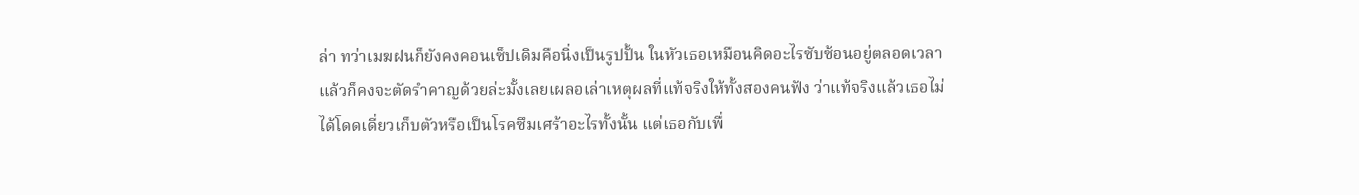ล่า ทว่าเมฆฝนก็ยังคงคอนเซ็ปเดิมคือนิ่งเป็นรูปปั้น ในหัวเธอเหมือนคิดอะไรซับซ้อนอยู่ตลอดเวลา แล้วก็คงจะตัดรำคาญด้วยล่ะมั้งเลยเผลอเล่าเหตุผลที่แท้จริงให้ทั้งสองคนฟัง ว่าแท้จริงแล้วเธอไม่ได้โดดเดี่ยวเก็บตัวหรือเป็นโรคซึมเศร้าอะไรทั้งนั้น แต่เธอกับเพื่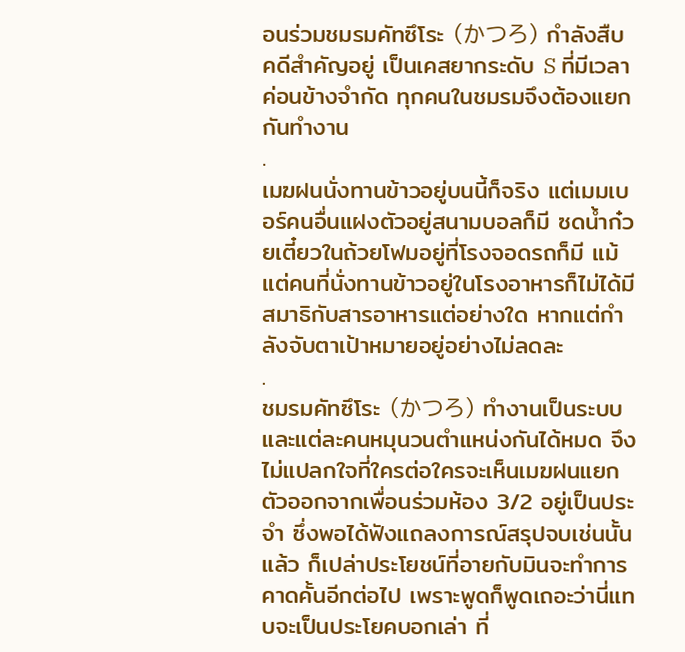อนร่วมชมรมคัทซึโระ (かつろ) กำลังสืบคดีสำคัญอยู่ เป็นเคสยากระดับ S ที่มีเวลาค่อนข้างจำกัด ทุกคนในชมรมจึงต้องแยกกันทำงาน
.
เมฆฝนนั่งทานข้าวอยู่บนนี้ก็จริง แต่เมมเบอร์คนอื่นแฝงตัวอยู่สนามบอลก็มี ซดน้ำก๋วยเตี๋ยวในถ้วยโฟมอยู่ที่โรงจอดรถก็มี แม้แต่คนที่นั่งทานข้าวอยู่ในโรงอาหารก็ไม่ได้มีสมาธิกับสารอาหารแต่อย่างใด หากแต่กำลังจับตาเป้าหมายอยู่อย่างไม่ลดละ
.
ชมรมคัทซึโระ (かつろ) ทำงานเป็นระบบ และแต่ละคนหมุนวนตำแหน่งกันได้หมด จึงไม่แปลกใจที่ใครต่อใครจะเห็นเมฆฝนแยกตัวออกจากเพื่อนร่วมห้อง 3/2 อยู่เป็นประจำ ซึ่งพอได้ฟังแถลงการณ์สรุปจบเช่นนั้นแล้ว ก็เปล่าประโยชน์ที่อายกับมินจะทำการคาดคั้นอีกต่อไป เพราะพูดก็พูดเถอะว่านี่แทบจะเป็นประโยคบอกเล่า ที่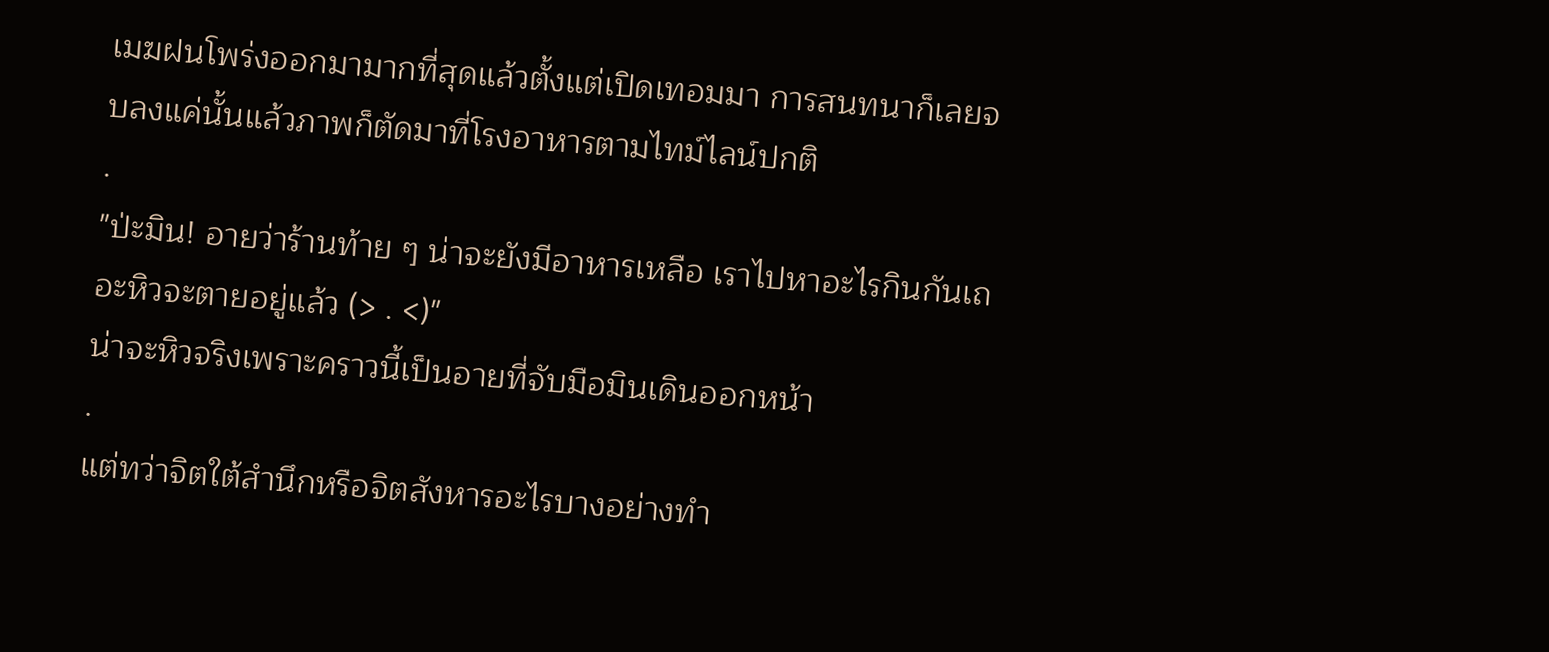เมฆฝนโพร่งออกมามากที่สุดแล้วตั้งแต่เปิดเทอมมา การสนทนาก็เลยจบลงแค่นั้นแล้วภาพก็ตัดมาที่โรงอาหารตามไทม์ไลน์ปกติ
.
"ป่ะมิน! อายว่าร้านท้าย ๆ น่าจะยังมีอาหารเหลือ เราไปหาอะไรกินกันเถอะหิวจะตายอยู่แล้ว (> . <)"
น่าจะหิวจริงเพราะคราวนี้เป็นอายที่จับมือมินเดินออกหน้า
.
แต่ทว่าจิตใต้สำนึกหรือจิตสังหารอะไรบางอย่างทำ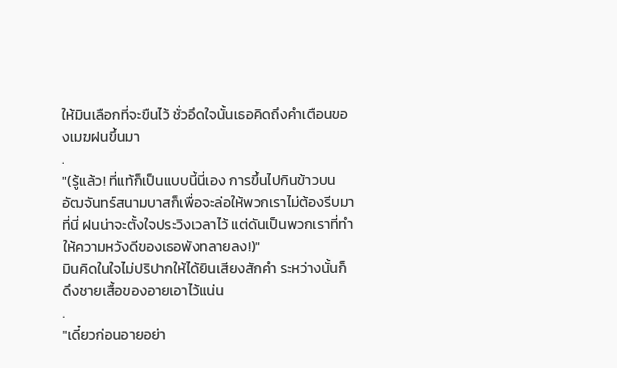ให้มินเลือกที่จะขืนไว้ ชั่วอึดใจนั้นเธอคิดถึงคำเตือนของเมฆฝนขึ้นมา
.
"(รู้แล้ว! ที่แท้ก็เป็นแบบนี้นี่เอง การขึ้นไปกินข้าวบนอัฒจันทร์สนามบาสก็เพื่อจะล่อให้พวกเราไม่ต้องรีบมาที่นี่ ฝนน่าจะตั้งใจประวิงเวลาไว้ แต่ดันเป็นพวกเราที่ทำให้ความหวังดีของเธอพังทลายลง!)"
มินคิดในใจไม่ปริปากให้ได้ยินเสียงสักคำ ระหว่างนั้นก็ดึงชายเสื้อของอายเอาไว้แน่น
.
"เดี๋ยวก่อนอายอย่า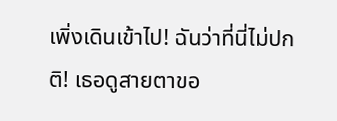เพิ่งเดินเข้าไป! ฉันว่าที่นี่ไม่ปกติ! เธอดูสายตาขอ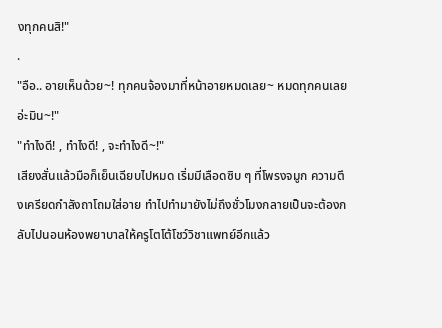งทุกคนสิ!"
.
"อือ.. อายเห็นด้วย~! ทุกคนจ้องมาที่หน้าอายหมดเลย~ หมดทุกคนเลยอ่ะมิน~!"
"ทำไงดี! , ทำไงดี! , จะทำไงดี~!"
เสียงสั่นแล้วมือก็เย็นเฉียบไปหมด เริ่มมีเลือดซิบ ๆ ที่โพรงจมูก ความตึงเครียดกำลังถาโถมใส่อาย ทำไปทำมายังไม่ถึงชั่วโมงกลายเป็นจะต้องกลับไปนอนห้องพยาบาลให้ครูโตโต้โชว์วิชาแพทย์อีกแล้ว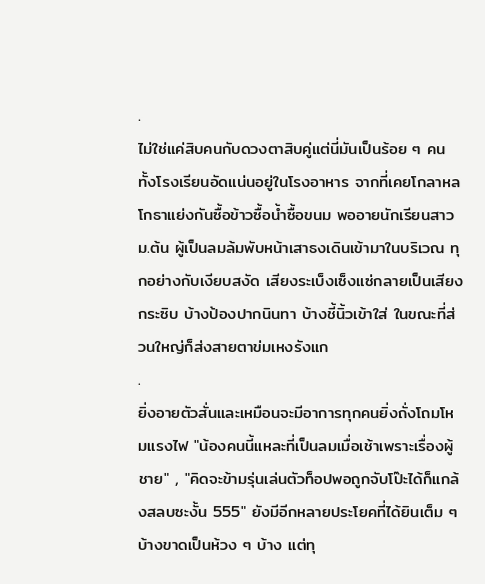.
ไม่ใช่แค่สิบคนกับดวงตาสิบคู่แต่นี่มันเป็นร้อย ๆ คน ทั้งโรงเรียนอัดแน่นอยู่ในโรงอาหาร จากที่เคยโกลาหลโกธาแย่งกันซื้อข้าวซื้อน้ำซื้อขนม พออายนักเรียนสาวม.ต้น ผู้เป็นลมล้มพับหน้าเสาธงเดินเข้ามาในบริเวณ ทุกอย่างกับเงียบสงัด เสียงระเบ็งเซ็งแซ่กลายเป็นเสียงกระซิบ บ้างป้องปากนินทา บ้างชี้นิ้วเข้าใส่ ในขณะที่ส่วนใหญ่ก็ส่งสายตาข่มเหงรังแก
.
ยิ่งอายตัวสั่นและเหมือนจะมีอาการทุกคนยิ่งถั่งโถมโหมแรงไฟ "น้องคนนี้แหละที่เป็นลมเมื่อเช้าเพราะเรื่องผู้ชาย" , "คิดจะข้ามรุ่นเล่นตัวท็อปพอถูกจับโป๊ะได้ก็แกล้งสลบซะงั้น 555" ยังมีอีกหลายประโยคที่ได้ยินเต็ม ๆ บ้างขาดเป็นห้วง ๆ บ้าง แต่ทุ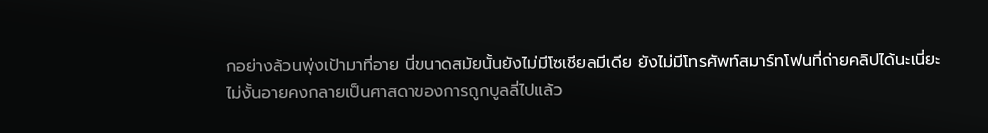กอย่างล้วนพุ่งเป้ามาที่อาย นี่ขนาดสมัยนั้นยังไม่มีโซเชียลมีเดีย ยังไม่มีโทรศัพท์สมาร์ทโฟนที่ถ่ายคลิปได้นะเนี่ยะ ไม่งั้นอายคงกลายเป็นศาสดาของการถูกบูลลี่ไปแล้ว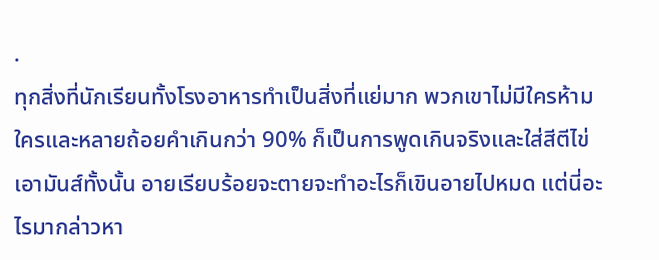.
ทุกสิ่งที่นักเรียนทั้งโรงอาหารทำเป็นสิ่งที่แย่มาก พวกเขาไม่มีใครห้ามใครและหลายถ้อยคำเกินกว่า 90% ก็เป็นการพูดเกินจริงและใส่สีตีไข่เอามันส์ทั้งนั้น อายเรียบร้อยจะตายจะทำอะไรก็เขินอายไปหมด แต่นี่อะไรมากล่าวหา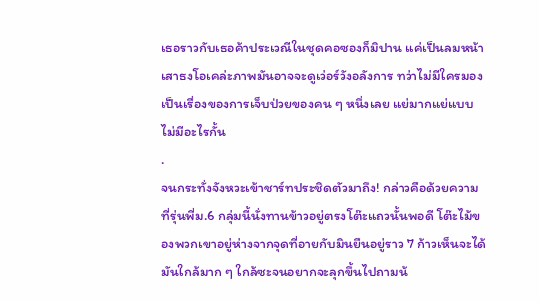เธอราวกับเธอค้าประเวณีในชุดคอซองก็มิปาน แค่เป็นลมหน้าเสาธงโอเคล่ะภาพมันอาจจะดูเว่อร์วังอลังการ ทว่าไม่มีใครมองเป็นเรื่องของการเจ็บป่วยของคน ๆ หนึ่งเลย แย่มากแย่แบบไม่มีอะไรกั้น
.
จนกระทั่งจังหวะเข้าชาร์ทประชิดตัวมาถึง! กล่าวคือด้วยความที่รุ่นพี่ม.6 กลุ่มนี้นั่งทานข้าวอยู่ตรงโต๊ะแถวนั้นพอดี โต๊ะไม้ของพวกเขาอยู่ห่างจากจุดที่อายกับมินยืนอยู่ราว 7 ก้าวเห็นจะได้ มันใกล้มาก ๆ ใกล้ซะจนอยากจะลุกขึ้นไปถามน้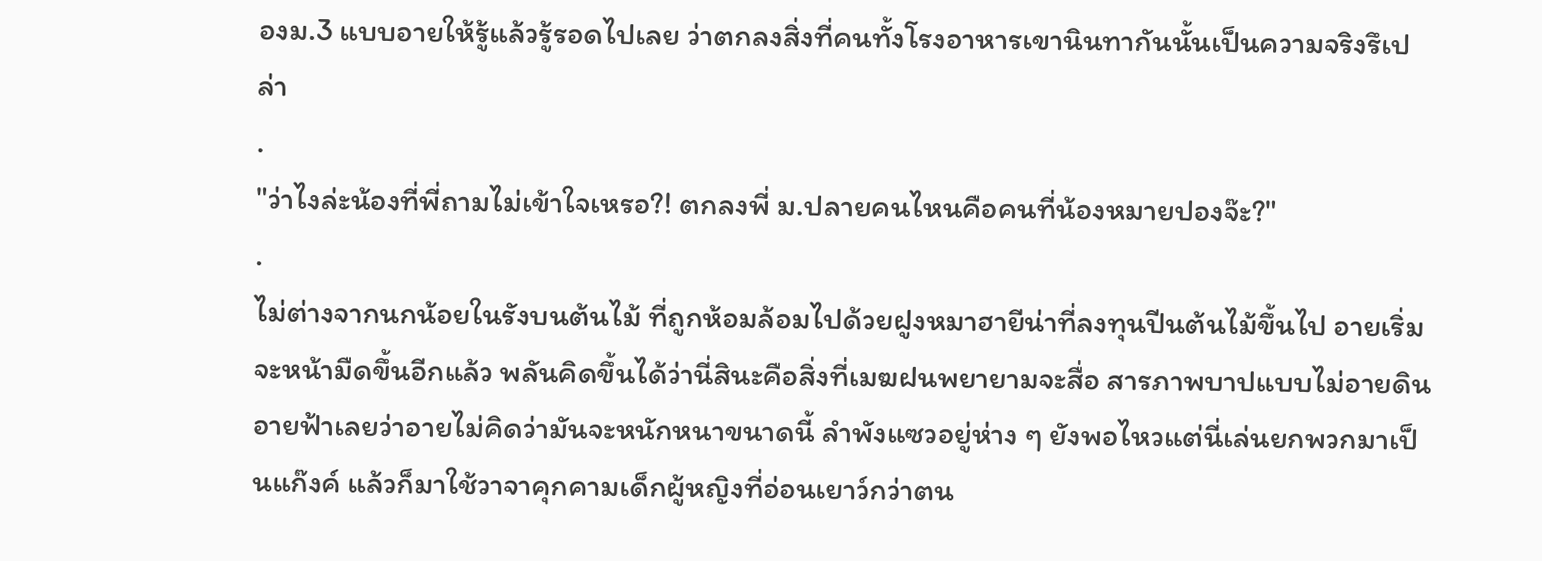องม.3 แบบอายให้รู้แล้วรู้รอดไปเลย ว่าตกลงสิ่งที่คนทั้งโรงอาหารเขานินทากันนั้นเป็นความจริงรึเปล่า
.
"ว่าไงล่ะน้องที่พี่ถามไม่เข้าใจเหรอ?! ตกลงพี่ ม.ปลายคนไหนคือคนที่น้องหมายปองจ๊ะ?"
.
ไม่ต่างจากนกน้อยในรังบนต้นไม้ ที่ถูกห้อมล้อมไปด้วยฝูงหมาฮายีน่าที่ลงทุนปีนต้นไม้ขึ้นไป อายเริ่มจะหน้ามืดขึ้นอีกแล้ว พลันคิดขึ้นได้ว่านี่สินะคือสิ่งที่เมฆฝนพยายามจะสื่อ สารภาพบาปแบบไม่อายดินอายฟ้าเลยว่าอายไม่คิดว่ามันจะหนักหนาขนาดนี้ ลำพังแซวอยู่ห่าง ๆ ยังพอไหวแต่นี่เล่นยกพวกมาเป็นแก๊งค์ แล้วก็มาใช้วาจาคุกคามเด็กผู้หญิงที่อ่อนเยาว์กว่าตน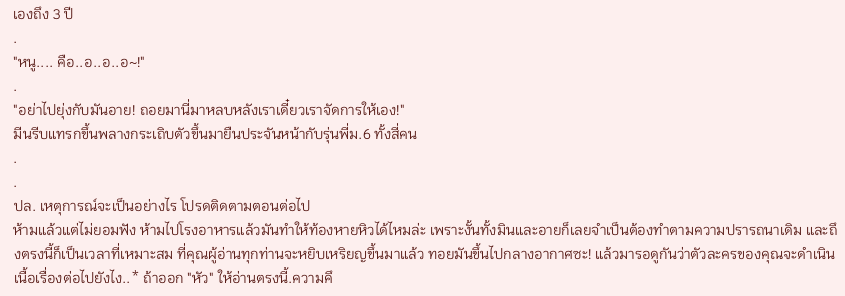เองถึง 3 ปี
.
"หนู.... คือ..อ..อ..อ~!"
.
"อย่าไปยุ่งกับมันอาย! ถอยมานี่มาหลบหลังเราเดี๋ยวเราจัดการให้เอง!"
มีนรีบแทรกขึ้นพลางกระเถิบตัวขึ้นมายืนประจันหน้ากับรุ่นพี่ม.6 ทั้งสี่คน
.
.
ปล. เหตุการณ์จะเป็นอย่างไร โปรดติดตามตอนต่อไป
ห้ามแล้วแต่ไม่ยอมฟัง ห้ามไปโรงอาหารแล้วมันทำให้ท้องหายหิวได้ไหมล่ะ เพราะงั้นทั้งมินและอายก็เลยจำเป็นต้องทำตามความปรารถนาเดิม และถึงตรงนี้ก็เป็นเวลาที่เหมาะสม ที่คุณผู้อ่านทุกท่านจะหยิบเหริยญขึ้นมาแล้ว ทอยมันขึ้นไปกลางอากาศซะ! แล้วมารอดูกันว่าตัวละครของคุณจะดำเนินเนื้อเรื่องต่อไปยังไง..* ถ้าออก "หัว" ให้อ่านตรงนี้.ความคึ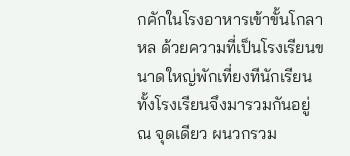กคักในโรงอาหารเข้าขั้นโกลาหล ด้วยความที่เป็นโรงเรียนขนาดใหญ่พักเที่ยงทีนักเรียนทั้งโรงเรียนจึงมารวมกันอยู่ ณ จุดเดียว ผนวกรวม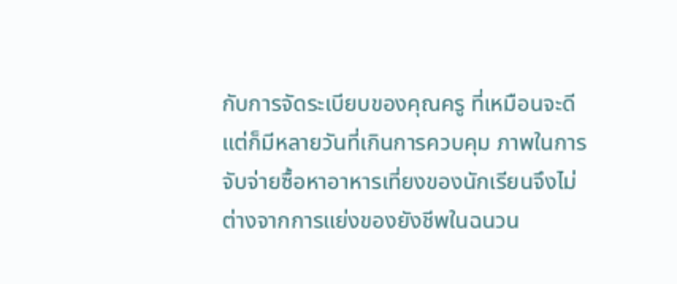กับการจัดระเบียบของคุณครู ที่เหมือนจะดีแต่ก็มีหลายวันที่เกินการควบคุม ภาพในการจับจ่ายซื้อหาอาหารเที่ยงของนักเรียนจึงไม่ต่างจากการแย่งของยังชีพในฉนวน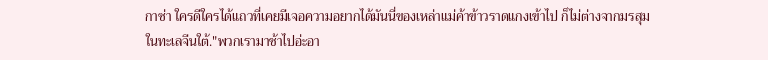กาซ่า ใครดีใครได้แถวที่เคยมีเจอความอยากได้มันนี่ของเหล่าแม่ค้าข้าวราดแกงเข้าไป ก็ไม่ต่างจากมรสุมในทะเลจีนใต้."พวกเรามาช้าไปอ่ะอา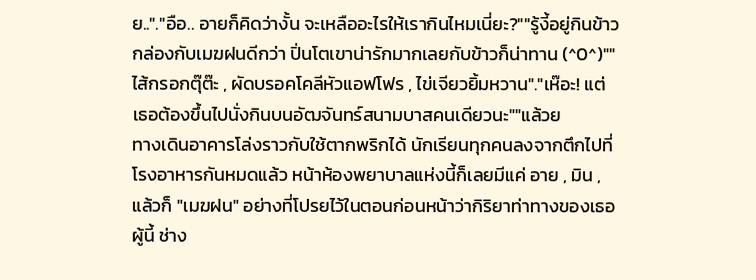ย.."."อือ.. อายก็คิดว่างั้น จะเหลืออะไรให้เรากินไหมเนี่ยะ?""รู้งี้อยู่กินข้าวกล่องกับเมฆฝนดีกว่า ปิ่นโตเขาน่ารักมากเลยกับข้าวก็น่าทาน (^0^)""ไส้กรอกตุ๊ต๊ะ , ผัดบรอคโคลีหัวแอฟโฟร , ไข่เจียวยิ้มหวาน"."เห๊อะ! แต่เธอต้องขึ้นไปนั่งกินบนอัฒจันทร์สนามบาสคนเดียวนะ""แล้วย
ทางเดินอาคารโล่งราวกับใช้ตากพริกได้ นักเรียนทุกคนลงจากตึกไปที่โรงอาหารกันหมดแล้ว หน้าห้องพยาบาลแห่งนี้ก็เลยมีแค่ อาย , มิน , แล้วก็ "เมฆฝน" อย่างที่โปรยไว้ในตอนก่อนหน้าว่ากิริยาท่าทางของเธอผู้นี้ ช่าง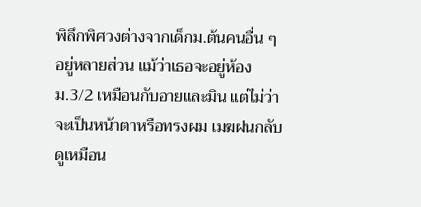พิลึกพิศวงต่างจากเด็กม.ต้นคนอื่น ๆ อยู่หลายส่วน แม้ว่าเธอจะอยู่ห้อง ม.3/2 เหมือนกับอายและมิน แต่ไม่ว่าจะเป็นหน้าตาหรือทรงผม เมฆฝนกลับดูเหมือน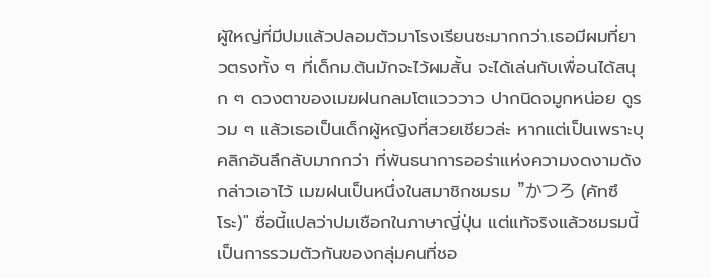ผู้ใหญ่ที่มีปมแล้วปลอมตัวมาโรงเรียนซะมากกว่า.เธอมีผมที่ยาวตรงทั้ง ๆ ที่เด็กม.ต้นมักจะไว้ผมสั้น จะได้เล่นกับเพื่อนได้สนุก ๆ ดวงตาของเมฆฝนกลมโตแวววาว ปากนิดจมูกหน่อย ดูรวม ๆ แล้วเธอเป็นเด็กผู้หญิงที่สวยเชียวล่ะ หากแต่เป็นเพราะบุคลิกอันลึกลับมากกว่า ที่พันธนาการออร่าแห่งความงดงามดังกล่าวเอาไว้ เมฆฝนเป็นหนึ่งในสมาชิกชมรม "かつろ (คัทซึโระ)" ชื่อนี้แปลว่าปมเชือกในภาษาญี่ปุ่น แต่แท้จริงแล้วชมรมนี้เป็นการรวมตัวกันของกลุ่มคนที่ชอ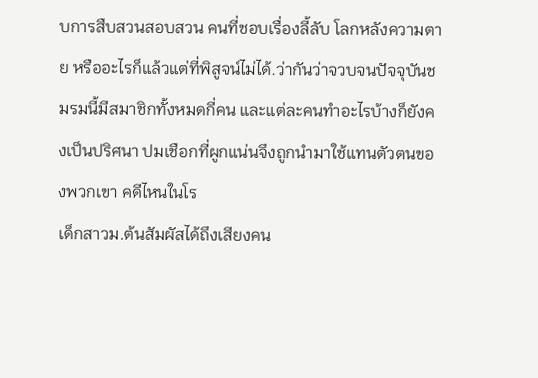บการสืบสวนสอบสวน คนที่ชอบเรื่องลี้ลับ โลกหลังความตาย หรืออะไรก็แล้วแต่ที่พิสูจน์ไม่ได้.ว่ากันว่าจวบจนปัจจุบันชมรมนี้มีสมาชิกทั้งหมดกี่คน และแต่ละคนทำอะไรบ้างก็ยังคงเป็นปริศนา ปมเชือกที่ผูกแน่นจึงถูกนำมาใช้แทนตัวตนของพวกเขา คดีไหนในโร
เด็กสาวม.ต้นสัมผัสได้ถึงเสียงคน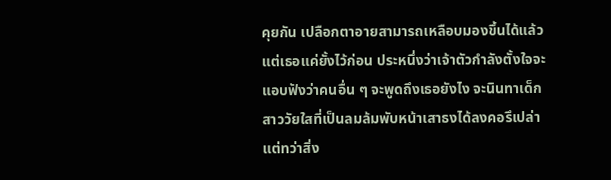คุยกัน เปลือกตาอายสามารถเหลือบมองขึ้นได้แล้วแต่เธอแค่ยั้งไว้ก่อน ประหนึ่งว่าเจ้าตัวกำลังตั้งใจจะแอบฟังว่าคนอื่น ๆ จะพูดถึงเธอยังไง จะนินทาเด็กสาววัยใสที่เป็นลมล้มพับหน้าเสาธงได้ลงคอรึเปล่า แต่ทว่าสิ่ง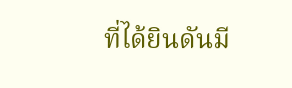ที่ได้ยินดันมี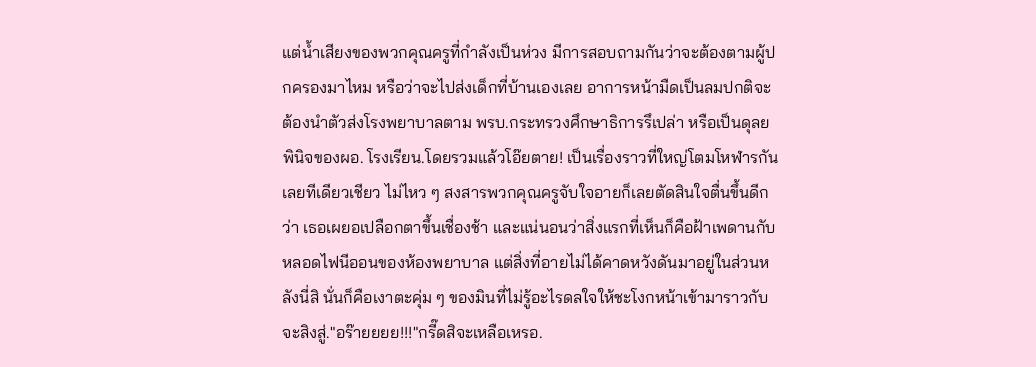แต่น้ำเสียงของพวกคุณครูที่กำลังเป็นห่วง มีการสอบถามกันว่าจะต้องตามผู้ปกครองมาไหม หรือว่าจะไปส่งเด็กที่บ้านเองเลย อาการหน้ามืดเป็นลมปกติจะต้องนำตัวส่งโรงพยาบาลตาม พรบ.กระทรวงศึกษาธิการรึเปล่า หรือเป็นดุลยพินิจของผอ. โรงเรียน.โดยรวมแล้วโอ๊ยตาย! เป็นเรื่องราวที่ใหญ่โตมโหฬารกันเลยทีเดียวเชียว ไม่ไหว ๆ สงสารพวกคุณครูจับใจอายก็เลยตัดสินใจตื่นขึ้นดีกว่า เธอเผยอเปลือกตาขึ้นเชื่องช้า และแน่นอนว่าสิ่งแรกที่เห็นก็คือฝ้าเพดานกับหลอดไฟนีออนของห้องพยาบาล แต่สิ่งที่อายไม่ได้คาดหวังดันมาอยู่ในส่วนหลังนี่สิ นั่นก็คือเงาตะคุ่ม ๆ ของมินที่ไม่รู้อะไรดลใจให้ชะโงกหน้าเข้ามาราวกับจะสิงสู่."อร๊ายยยย!!!"กรี๊ดสิจะเหลือเหรอ.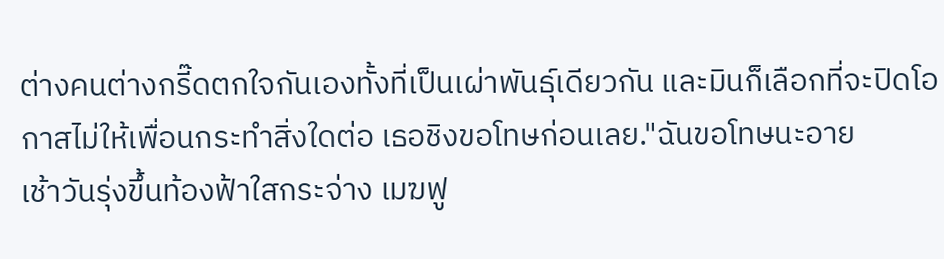ต่างคนต่างกรี๊ดตกใจกันเองทั้งที่เป็นเผ่าพันธุ์เดียวกัน และมินก็เลือกที่จะปิดโอกาสไม่ให้เพื่อนกระทำสิ่งใดต่อ เธอชิงขอโทษก่อนเลย."ฉันขอโทษนะอาย
เช้าวันรุ่งขึ้นท้องฟ้าใสกระจ่าง เมฆฟู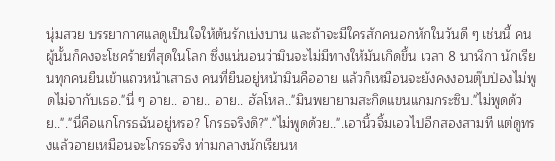นุ่มสวย บรรยากาศแลดูเป็นใจให้ต้นรักเบ่งบาน และถ้าจะมีใครสักคนอกหักในวันดี ๆ เช่นนี้ คนผู้นั้นก็คงจะโชคร้ายที่สุดในโลก ซึ่งแน่นอนว่ามินจะไม่มีทางให้มันเกิดขึ้น เวลา 8 นาฬิกา นักเรียนทุกคนยืนเข้าแถวหน้าเสาธง คนที่ยืนอยู่หน้ามินคืออาย แล้วก็เหมือนจะยังคงงอนตุ๊บป่องไม่พูดไม่จากับเธอ."นี่ ๆ อาย.. อาย.. อาย.. ฮัลโหล.."มินพยายามสะกิดแขนแกมกระซิบ."ไม่พูดด้วย.."."นี่คือแกโกรธฉันอยู่หรอ? โกรธจริงดิ?"."ไม่พูดด้วย..".เอานิ้วจิ้มเอวไปอีกสองสามที แต่ดูทรงแล้วอายเหมือนจะโกรธจริง ท่ามกลางนักเรียนห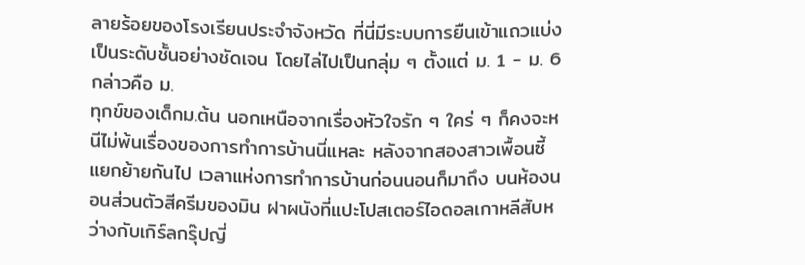ลายร้อยของโรงเรียนประจำจังหวัด ที่นี่มีระบบการยืนเข้าแถวแบ่งเป็นระดับชั้นอย่างชัดเจน โดยไล่ไปเป็นกลุ่ม ๆ ตั้งแต่ ม. 1 - ม. 6 กล่าวคือ ม.
ทุกข์ของเด็กม.ต้น นอกเหนือจากเรื่องหัวใจรัก ๆ ใคร่ ๆ ก็คงจะหนีไม่พ้นเรื่องของการทำการบ้านนี่แหละ หลังจากสองสาวเพื้อนซี้แยกย้ายกันไป เวลาแห่งการทำการบ้านก่อนนอนก็มาถึง บนห้องนอนส่วนตัวสีครีมของมิน ฝาผนังที่แปะโปสเตอร์ไอดอลเกาหลีสับหว่างกับเกิร์ลกรุ๊ปญี่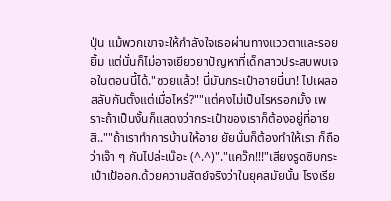ปุ่น แม้พวกเขาจะให้กำลังใจเธอผ่านทางแววตาและรอยยิ้ม แต่นั่นก็ไม่อาจเยียวยาปัญหาที่เด็กสาวประสบพบเจอในตอนนี้ได้."ซวยแล้ว! นี่มันกระเป๋าอายนี่นา! ไปเผลอสลับกันตั้งแต่เมื่อไหร่?""แต่คงไม่เป็นไรหรอกมั้ง เพราะถ้าเป็นงั้นก็แสดงว่ากระเป๋าของเราก็ต้องอยู่ที่อายสิ..""ถ้าเราทำการบ้านให้อาย ยัยนั่นก็ต้องทำให้เรา ก็ถือว่าเจ๊า ๆ กันไปล่ะเน๊อะ (^.^)"."แคว๊ก!!!"เสียงรูดซิบกระเป๋าเป้ออก.ด้วยความสัตย์จริงว่าในยุคสมัยนั้น โรงเรีย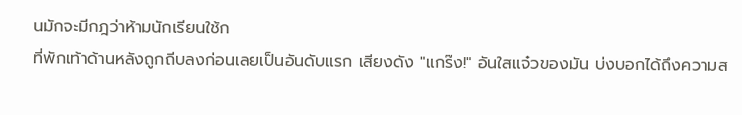นมักจะมีกฎว่าห้ามนักเรียนใช้ก
ที่พักเท้าด้านหลังถูกถีบลงก่อนเลยเป็นอันดับแรก เสียงดัง "แกร๊ง!" อันใสแจ๋วของมัน บ่งบอกได้ถึงความส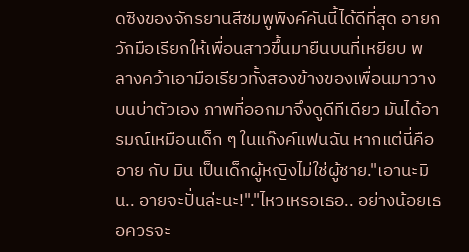ดซิงของจักรยานสีชมพูพิงค์คันนี้ได้ดีที่สุด อายกวักมือเรียกให้เพื่อนสาวขึ้นมายืนบนที่เหยียบ พลางคว้าเอามือเรียวทั้งสองข้างของเพื่อนมาวางบนบ่าตัวเอง ภาพที่ออกมาจึงดูดีทีเดียว มันได้อารมณ์เหมือนเด็ก ๆ ในแก๊งค์แฟนฉัน หากแต่นี่คือ อาย กับ มิน เป็นเด็กผู้หญิงไม่ใช่ผู้ชาย."เอานะมิน.. อายจะปั่นล่ะนะ!"."ไหวเหรอเธอ.. อย่างน้อยเธอควรจะ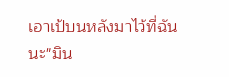เอาเป้บนหลังมาไว้ที่ฉันนะ"มิน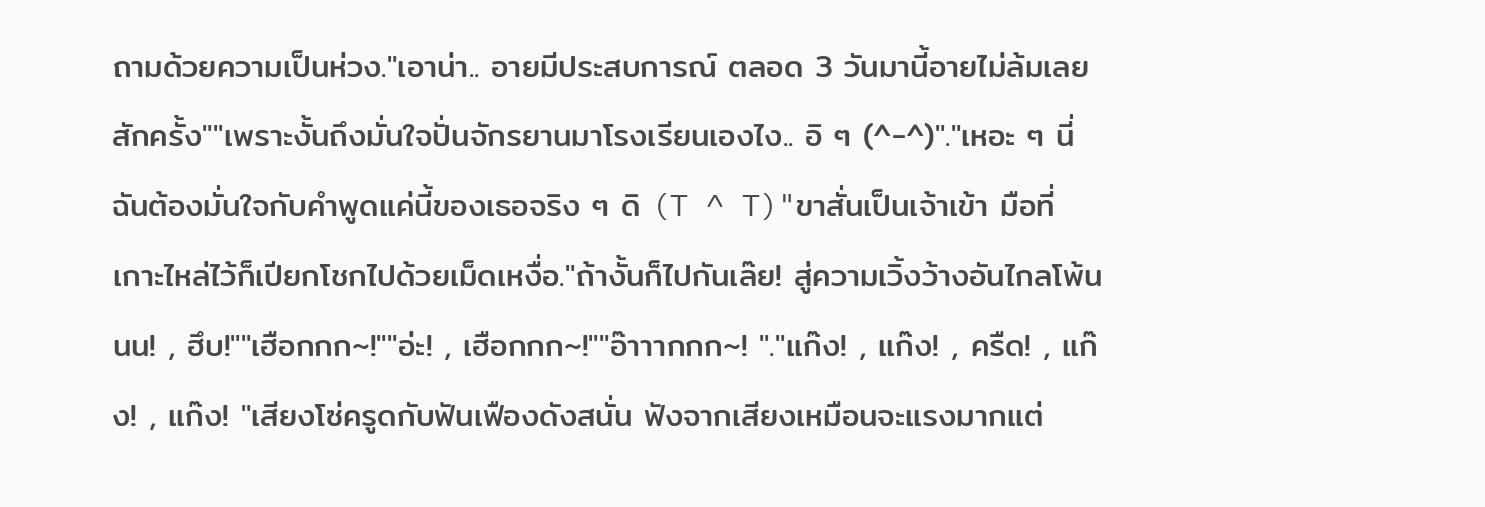ถามด้วยความเป็นห่วง."เอาน่า.. อายมีประสบการณ์ ตลอด 3 วันมานี้อายไม่ล้มเลยสักครั้ง""เพราะงั้นถึงมั่นใจปั่นจักรยานมาโรงเรียนเองไง.. อิ ๆ (^-^)"."เหอะ ๆ นี่ฉันต้องมั่นใจกับคำพูดแค่นี้ของเธอจริง ๆ ดิ (T ^ T)"ขาสั่นเป็นเจ้าเข้า มือที่เกาะไหล่ไว้ก็เปียกโชกไปด้วยเม็ดเหงื่อ."ถ้างั้นก็ไปกันเล๊ย! สู่ความเวิ้งว้างอันไกลโพ้นนน! , ฮึบ!""เฮือกกก~!""อ่ะ! , เฮือกกก~!""อ๊าาากกก~! "."แก๊ง! , แก๊ง! , ครืด! , แก๊ง! , แก๊ง! "เสียงโซ่ครูดกับฟันเฟืองดังสนั่น ฟังจากเสียงเหมือนจะแรงมากแต่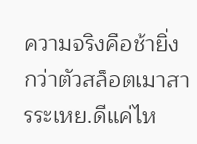ความจริงคือช้ายิ่งกว่าตัวสล็อตเมาสารระเหย.ดีแค่ไห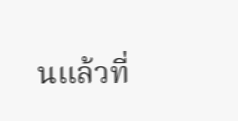นแล้วที่